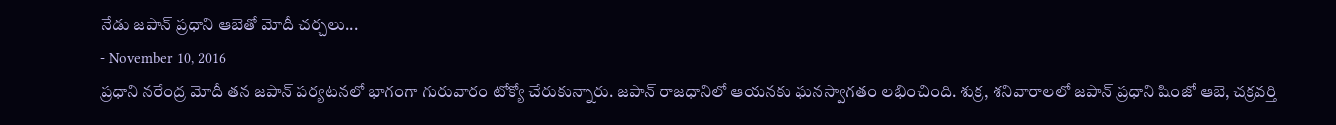నేడు జపాన్ ప్రధాని ఆబెతో మోదీ చర్చలు...
- November 10, 2016
ప్రధాని నరేంద్ర మోదీ తన జపాన్ పర్యటనలో భాగంగా గురువారం టోక్యో చేరుకున్నారు. జపాన్ రాజధానిలో ఆయనకు ఘనస్వాగతం లభించింది. శుక్ర, శనివారాలలో జపాన్ ప్రధాని షింజో ఆబె, చక్రవర్తి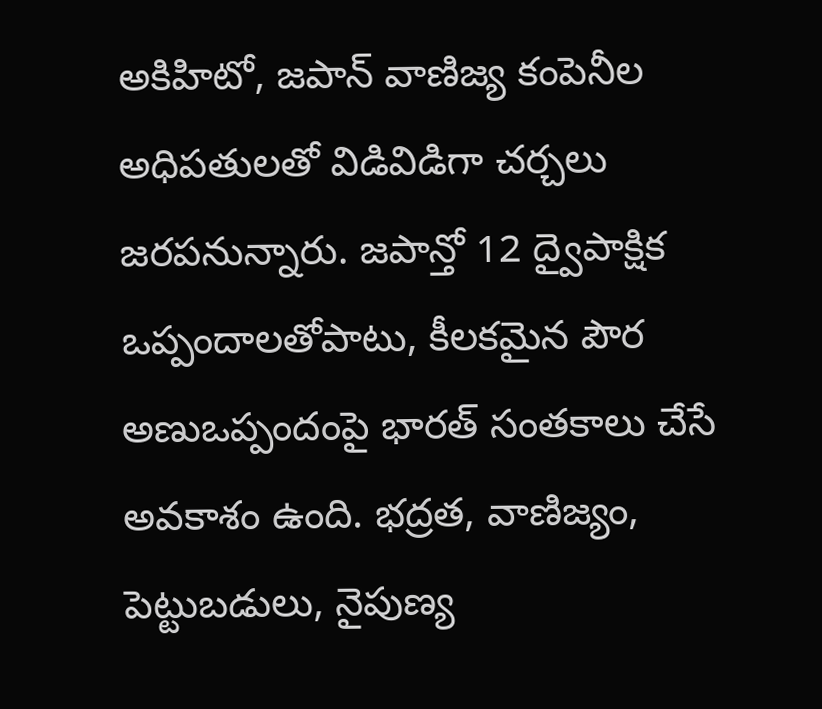అకిహిటో, జపాన్ వాణిజ్య కంపెనీల అధిపతులతో విడివిడిగా చర్చలు జరపనున్నారు. జపాన్తో 12 ద్వైపాక్షిక ఒప్పందాలతోపాటు, కీలకమైన పౌర అణుఒప్పందంపై భారత్ సంతకాలు చేసే అవకాశం ఉంది. భద్రత, వాణిజ్యం, పెట్టుబడులు, నైపుణ్య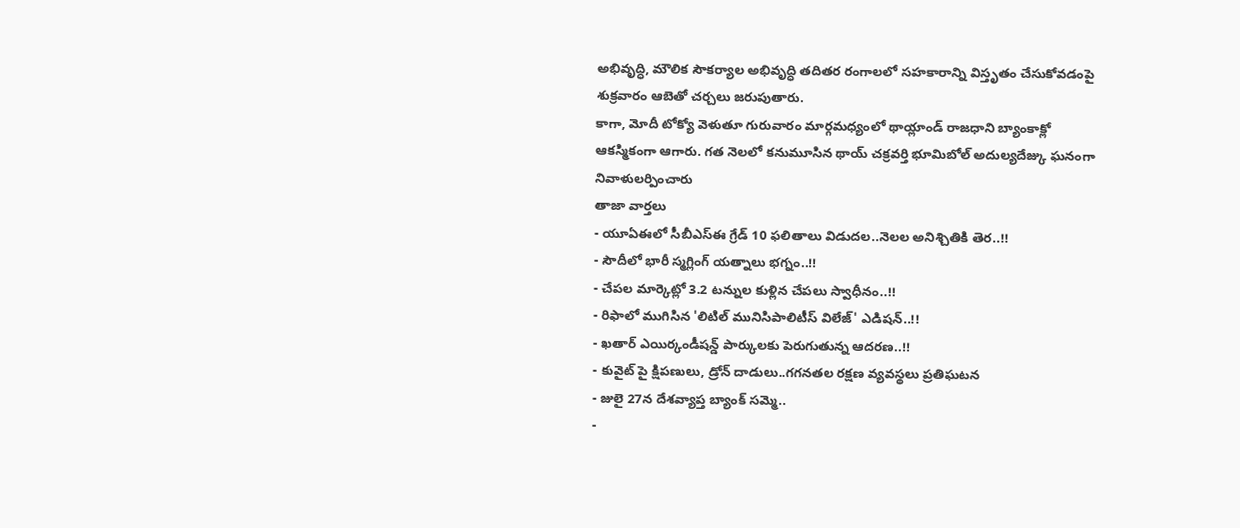అభివృద్ధి, మౌలిక సౌకర్యాల అభివృద్ధి తదితర రంగాలలో సహకారాన్ని విస్తృతం చేసుకోవడంపై శుక్రవారం ఆబెతో చర్చలు జరుపుతారు.
కాగా, మోదీ టోక్యో వెళుతూ గురువారం మార్గమధ్యంలో థాయ్లాండ్ రాజధాని బ్యాంకాక్లో ఆకస్మికంగా ఆగారు. గత నెలలో కనుమూసిన థాయ్ చక్రవర్తి భూమిబోల్ అదుల్యదేజ్కు ఘనంగా నివాళులర్పించారు
తాజా వార్తలు
- యూఏఈలో సీబీఎస్ఈ గ్రేడ్ 10 ఫలితాలు విడుదల..నెలల అనిశ్చితికి తెర..!!
- సౌదీలో భారీ స్మగ్లింగ్ యత్నాలు భగ్నం..!!
- చేపల మార్కెట్లో 3.2 టన్నుల కుళ్లిన చేపలు స్వాధీనం..!!
- రిఫాలో ముగిసిన 'లిటిల్ మునిసిపాలిటీస్ విలేజ్' ఎడిషన్..!!
- ఖతార్ ఎయిర్కండీషన్డ్ పార్కులకు పెరుగుతున్న ఆదరణ..!!
- కువైట్ పై క్షిపణులు, డ్రోన్ దాడులు..గగనతల రక్షణ వ్యవస్థలు ప్రతిఘటన
- జులై 27న దేశవ్యాప్త బ్యాంక్ సమ్మె..
-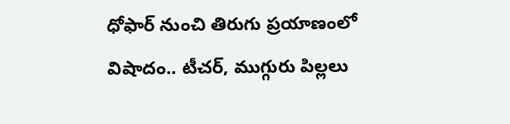ధోఫార్ నుంచి తిరుగు ప్రయాణంలో విషాదం.. టీచర్, ముగ్గురు పిల్లలు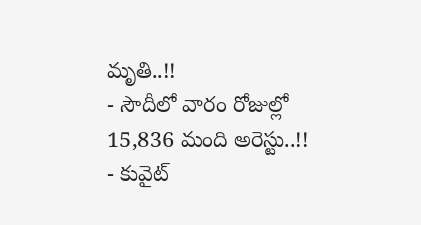మృతి..!!
- సౌదీలో వారం రోజుల్లో 15,836 మంది అరెస్టు..!!
- కువైట్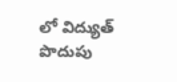లో విద్యుత్ పొదుపు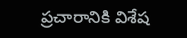ప్రచారానికి విశేష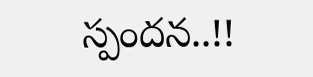స్పందన..!!